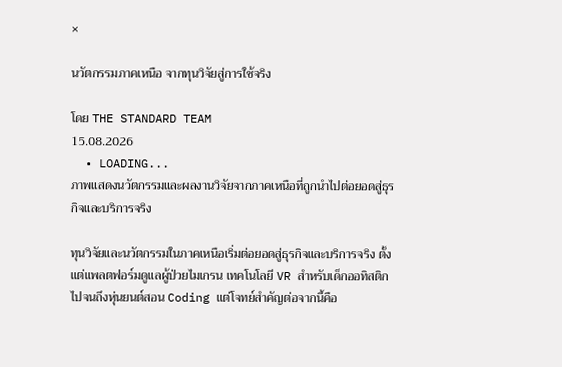×

นวัตกรรมภาคเหนือ จากทุนวิจัยสู่การใช้จริง

โดย THE STANDARD TEAM
15.08.2026
  • LOADING...
ภาพแสดงนวัตกรรมและผลงานวิจัยจากภาคเหนือที่ถูกนำไปต่อยอดสู่ธุรกิจและบริการจริง

ทุนวิจัยและนวัตกรรมในภาคเหนือเริ่มต่อยอดสู่ธุรกิจและบริการจริง ตั้งแต่แพลตฟอร์มดูแลผู้ป่วยไมเกรน เทคโนโลยี VR สำหรับเด็กออทิสติก ไปจนถึงหุ่นยนต์สอน Coding แต่โจทย์สำคัญต่อจากนี้คือ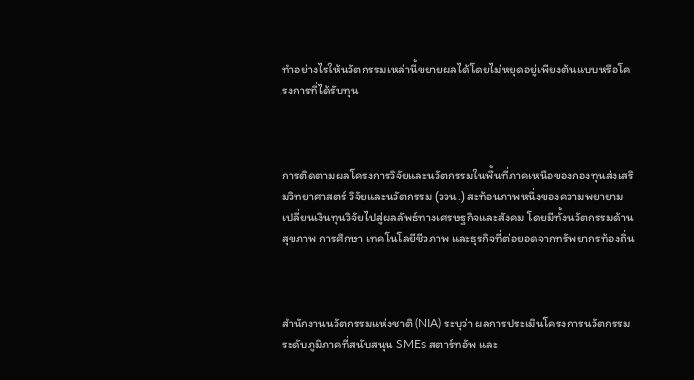ทำอย่างไรให้นวัตกรรมเหล่านี้ขยายผลได้โดยไม่หยุดอยู่เพียงต้นแบบหรือโครงการที่ได้รับทุน



การติดตามผลโครงการวิจัยและนวัตกรรมในพื้นที่ภาคเหนือของกองทุนส่งเสริมวิทยาศาสตร์ วิจัยและนวัตกรรม (ววน.) สะท้อนภาพหนึ่งของความพยายามเปลี่ยนเงินทุนวิจัยไปสู่ผลลัพธ์ทางเศรษฐกิจและสังคม โดยมีทั้งนวัตกรรมด้านสุขภาพ การศึกษา เทคโนโลยีชีวภาพ และธุรกิจที่ต่อยอดจากทรัพยากรท้องถิ่น



สำนักงานนวัตกรรมแห่งชาติ (NIA) ระบุว่า ผลการประเมินโครงการนวัตกรรมระดับภูมิภาคที่สนับสนุน SMEs สตาร์ทอัพ และ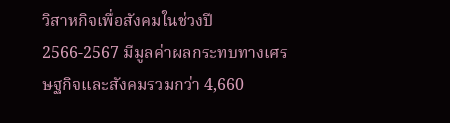วิสาหกิจเพื่อสังคมในช่วงปี 2566-2567 มีมูลค่าผลกระทบทางเศรษฐกิจและสังคมรวมกว่า 4,660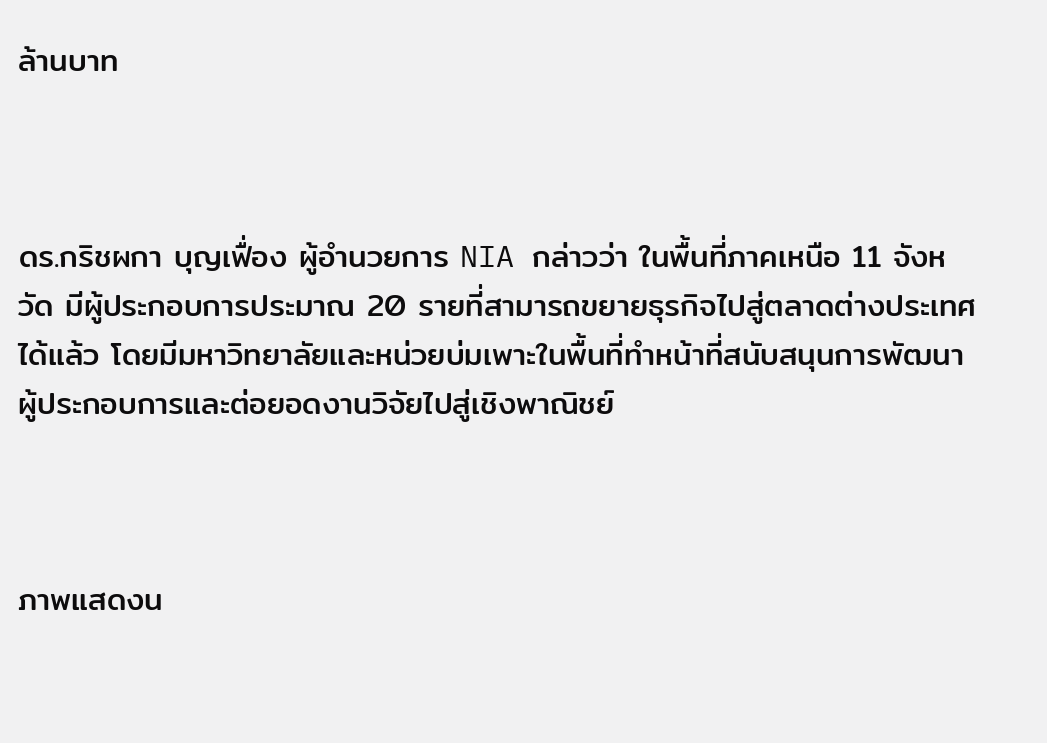ล้านบาท



ดร.กริชผกา บุญเฟื่อง ผู้อำนวยการ NIA กล่าวว่า ในพื้นที่ภาคเหนือ 11 จังหวัด มีผู้ประกอบการประมาณ 20 รายที่สามารถขยายธุรกิจไปสู่ตลาดต่างประเทศได้แล้ว โดยมีมหาวิทยาลัยและหน่วยบ่มเพาะในพื้นที่ทำหน้าที่สนับสนุนการพัฒนาผู้ประกอบการและต่อยอดงานวิจัยไปสู่เชิงพาณิชย์



ภาพแสดงน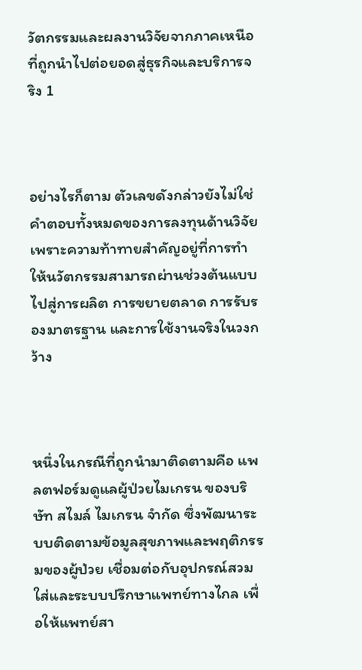วัตกรรมและผลงานวิจัยจากภาคเหนือที่ถูกนำไปต่อยอดสู่ธุรกิจและบริการจริง 1



อย่างไรก็ตาม ตัวเลขดังกล่าวยังไม่ใช่คำตอบทั้งหมดของการลงทุนด้านวิจัย เพราะความท้าทายสำคัญอยู่ที่การทำให้นวัตกรรมสามารถผ่านช่วงต้นแบบไปสู่การผลิต การขยายตลาด การรับรองมาตรฐาน และการใช้งานจริงในวงกว้าง



หนึ่งในกรณีที่ถูกนำมาติดตามคือ แพลตฟอร์มดูแลผู้ป่วยไมเกรน ของบริษัท สไมล์ ไมเกรน จำกัด ซึ่งพัฒนาระบบติดตามข้อมูลสุขภาพและพฤติกรรมของผู้ป่วย เชื่อมต่อกับอุปกรณ์สวมใส่และระบบปรึกษาแพทย์ทางไกล เพื่อให้แพทย์สา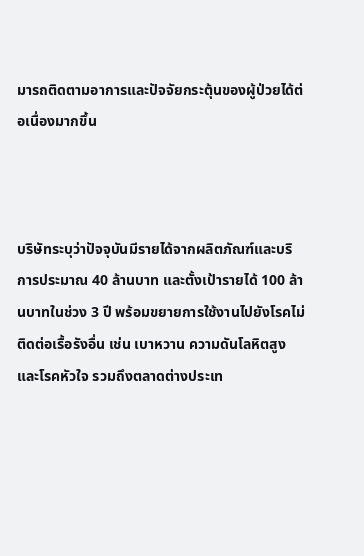มารถติดตามอาการและปัจจัยกระตุ้นของผู้ป่วยได้ต่อเนื่องมากขึ้น



บริษัทระบุว่าปัจจุบันมีรายได้จากผลิตภัณฑ์และบริการประมาณ 40 ล้านบาท และตั้งเป้ารายได้ 100 ล้านบาทในช่วง 3 ปี พร้อมขยายการใช้งานไปยังโรคไม่ติดต่อเรื้อรังอื่น เช่น เบาหวาน ความดันโลหิตสูง และโรคหัวใจ รวมถึงตลาดต่างประเท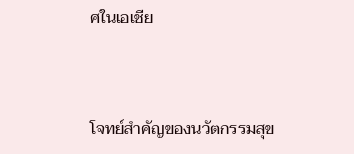ศในเอเชีย



โจทย์สำคัญของนวัตกรรมสุข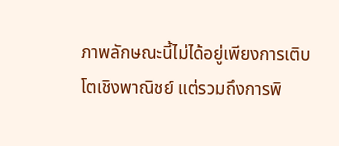ภาพลักษณะนี้ไม่ได้อยู่เพียงการเติบโตเชิงพาณิชย์ แต่รวมถึงการพิ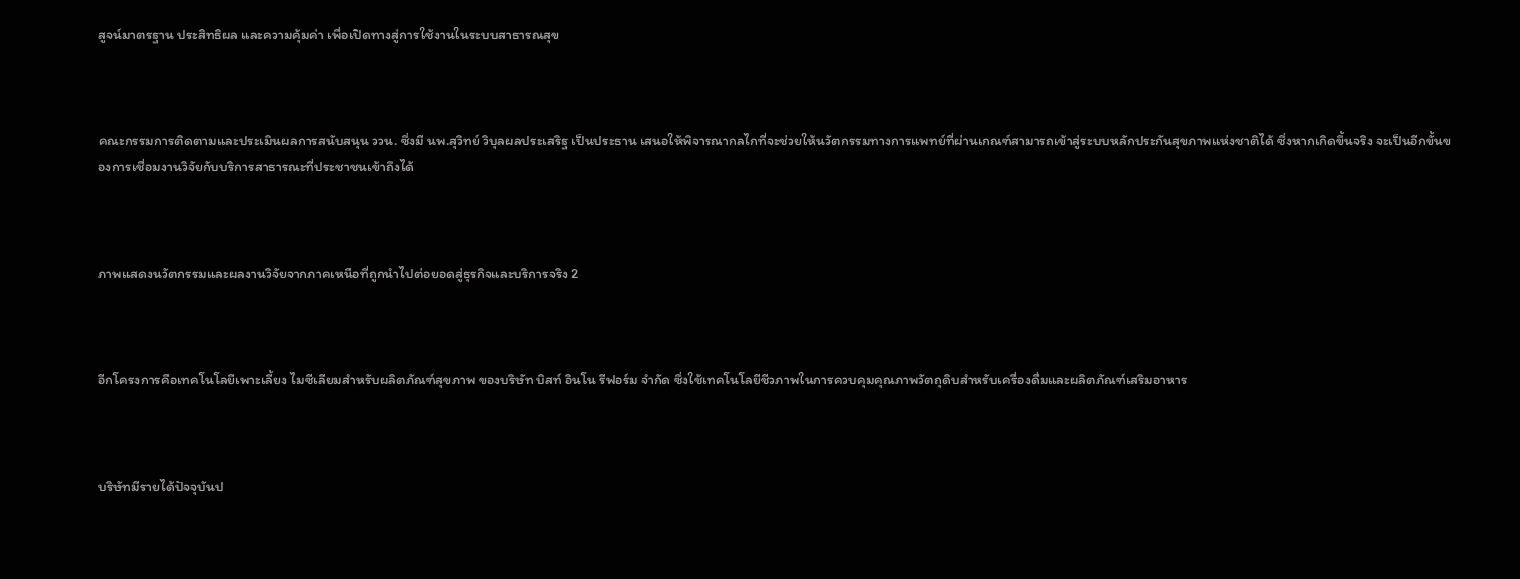สูจน์มาตรฐาน ประสิทธิผล และความคุ้มค่า เพื่อเปิดทางสู่การใช้งานในระบบสาธารณสุข



คณะกรรมการติดตามและประเมินผลการสนับสนุน ววน. ซึ่งมี นพ.สุวิทย์ วิบุลผลประเสริฐ เป็นประธาน เสนอให้พิจารณากลไกที่จะช่วยให้นวัตกรรมทางการแพทย์ที่ผ่านเกณฑ์สามารถเข้าสู่ระบบหลักประกันสุขภาพแห่งชาติได้ ซึ่งหากเกิดขึ้นจริง จะเป็นอีกขั้นของการเชื่อมงานวิจัยกับบริการสาธารณะที่ประชาชนเข้าถึงได้



ภาพแสดงนวัตกรรมและผลงานวิจัยจากภาคเหนือที่ถูกนำไปต่อยอดสู่ธุรกิจและบริการจริง 2



อีกโครงการคือเทคโนโลยีเพาะเลี้ยง ไมซีเลียมสำหรับผลิตภัณฑ์สุขภาพ ของบริษัท บิสท์ อินโน รีฟอร์ม จำกัด ซึ่งใช้เทคโนโลยีชีวภาพในการควบคุมคุณภาพวัตถุดิบสำหรับเครื่องดื่มและผลิตภัณฑ์เสริมอาหาร



บริษัทมีรายได้ปัจจุบันป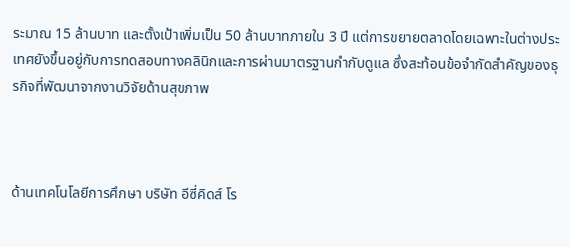ระมาณ 15 ล้านบาท และตั้งเป้าเพิ่มเป็น 50 ล้านบาทภายใน 3 ปี แต่การขยายตลาดโดยเฉพาะในต่างประเทศยังขึ้นอยู่กับการทดสอบทางคลินิกและการผ่านมาตรฐานกำกับดูแล ซึ่งสะท้อนข้อจำกัดสำคัญของธุรกิจที่พัฒนาจากงานวิจัยด้านสุขภาพ



ด้านเทคโนโลยีการศึกษา บริษัท อีซี่คิดส์ โร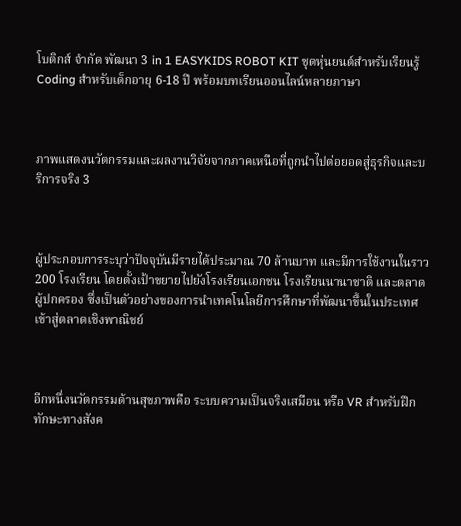โบติกส์ จำกัด พัฒนา 3 in 1 EASYKIDS ROBOT KIT ชุดหุ่นยนต์สำหรับเรียนรู้ Coding สำหรับเด็กอายุ 6-18 ปี พร้อมบทเรียนออนไลน์หลายภาษา



ภาพแสดงนวัตกรรมและผลงานวิจัยจากภาคเหนือที่ถูกนำไปต่อยอดสู่ธุรกิจและบริการจริง 3



ผู้ประกอบการระบุว่าปัจจุบันมีรายได้ประมาณ 70 ล้านบาท และมีการใช้งานในราว 200 โรงเรียน โดยตั้งเป้าขยายไปยังโรงเรียนเอกชน โรงเรียนนานาชาติ และตลาดผู้ปกครอง ซึ่งเป็นตัวอย่างของการนำเทคโนโลยีการศึกษาที่พัฒนาขึ้นในประเทศเข้าสู่ตลาดเชิงพาณิชย์



อีกหนึ่งนวัตกรรมด้านสุขภาพคือ ระบบความเป็นจริงเสมือน หรือ VR สำหรับฝึกทักษะทางสังค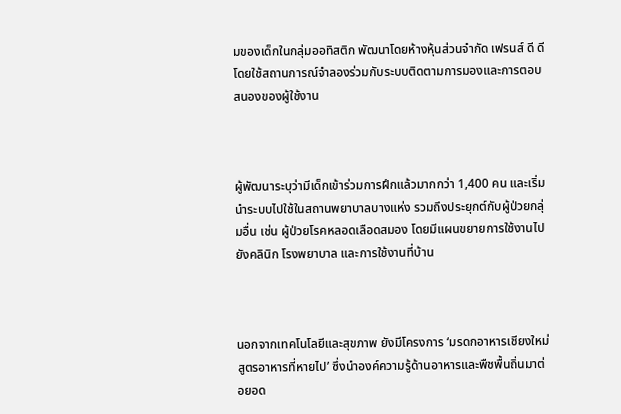มของเด็กในกลุ่มออทิสติก พัฒนาโดยห้างหุ้นส่วนจำกัด เฟรนส์ ดี ดี โดยใช้สถานการณ์จำลองร่วมกับระบบติดตามการมองและการตอบสนองของผู้ใช้งาน



ผู้พัฒนาระบุว่ามีเด็กเข้าร่วมการฝึกแล้วมากกว่า 1,400 คน และเริ่มนำระบบไปใช้ในสถานพยาบาลบางแห่ง รวมถึงประยุกต์กับผู้ป่วยกลุ่มอื่น เช่น ผู้ป่วยโรคหลอดเลือดสมอง โดยมีแผนขยายการใช้งานไปยังคลินิก โรงพยาบาล และการใช้งานที่บ้าน



นอกจากเทคโนโลยีและสุขภาพ ยังมีโครงการ ‘มรดกอาหารเชียงใหม่ สูตรอาหารที่หายไป’ ซึ่งนำองค์ความรู้ด้านอาหารและพืชพื้นถิ่นมาต่อยอด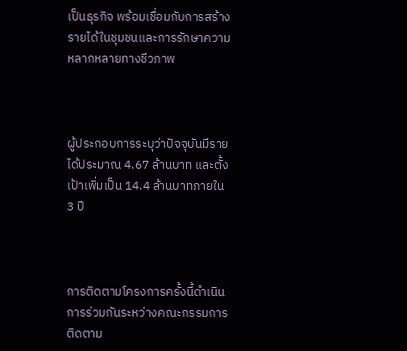เป็นธุรกิจ พร้อมเชื่อมกับการสร้างรายได้ในชุมชนและการรักษาความหลากหลายทางชีวภาพ



ผู้ประกอบการระบุว่าปัจจุบันมีรายได้ประมาณ 4.67 ล้านบาท และตั้งเป้าเพิ่มเป็น 14.4 ล้านบาทภายใน 3 ปี



การติดตามโครงการครั้งนี้ดำเนินการร่วมกันระหว่างคณะกรรมการติดตาม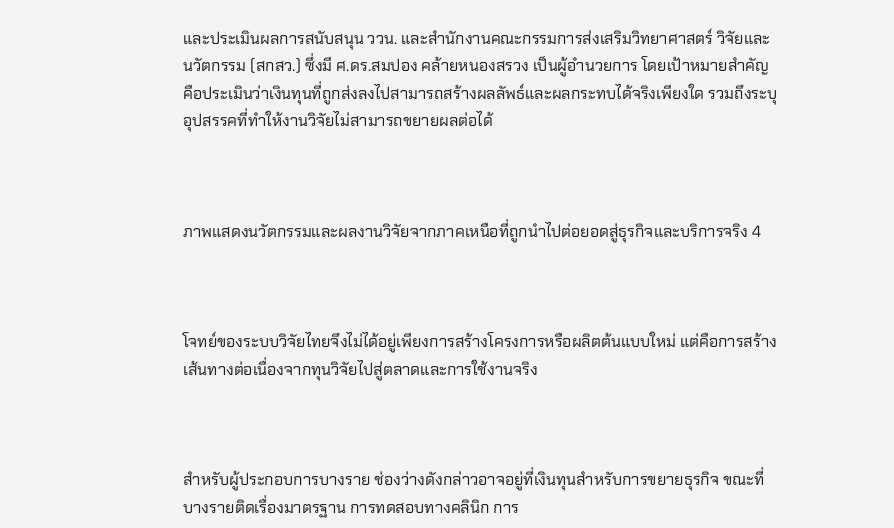และประเมินผลการสนับสนุน ววน. และสำนักงานคณะกรรมการส่งเสริมวิทยาศาสตร์ วิจัยและนวัตกรรม (สกสว.) ซึ่งมี ศ.ดร.สมปอง คล้ายหนองสรวง เป็นผู้อำนวยการ โดยเป้าหมายสำคัญคือประเมินว่าเงินทุนที่ถูกส่งลงไปสามารถสร้างผลลัพธ์และผลกระทบได้จริงเพียงใด รวมถึงระบุอุปสรรคที่ทำให้งานวิจัยไม่สามารถขยายผลต่อได้



ภาพแสดงนวัตกรรมและผลงานวิจัยจากภาคเหนือที่ถูกนำไปต่อยอดสู่ธุรกิจและบริการจริง 4



โจทย์ของระบบวิจัยไทยจึงไม่ได้อยู่เพียงการสร้างโครงการหรือผลิตต้นแบบใหม่ แต่คือการสร้าง เส้นทางต่อเนื่องจากทุนวิจัยไปสู่ตลาดและการใช้งานจริง



สำหรับผู้ประกอบการบางราย ช่องว่างดังกล่าวอาจอยู่ที่เงินทุนสำหรับการขยายธุรกิจ ขณะที่บางรายติดเรื่องมาตรฐาน การทดสอบทางคลินิก การ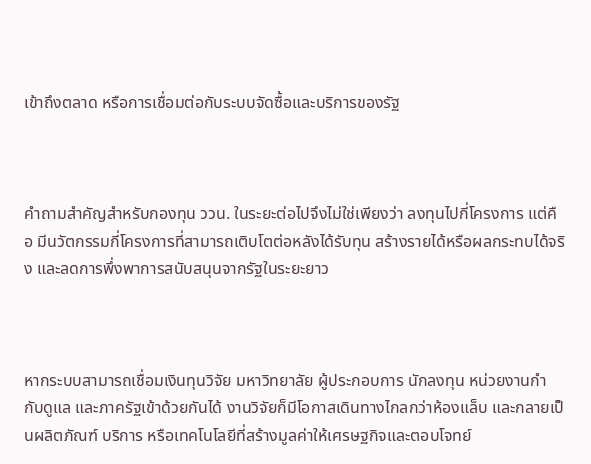เข้าถึงตลาด หรือการเชื่อมต่อกับระบบจัดซื้อและบริการของรัฐ



คำถามสำคัญสำหรับกองทุน ววน. ในระยะต่อไปจึงไม่ใช่เพียงว่า ลงทุนไปกี่โครงการ แต่คือ มีนวัตกรรมกี่โครงการที่สามารถเติบโตต่อหลังได้รับทุน สร้างรายได้หรือผลกระทบได้จริง และลดการพึ่งพาการสนับสนุนจากรัฐในระยะยาว



หากระบบสามารถเชื่อมเงินทุนวิจัย มหาวิทยาลัย ผู้ประกอบการ นักลงทุน หน่วยงานกำกับดูแล และภาครัฐเข้าด้วยกันได้ งานวิจัยก็มีโอกาสเดินทางไกลกว่าห้องแล็บ และกลายเป็นผลิตภัณฑ์ บริการ หรือเทคโนโลยีที่สร้างมูลค่าให้เศรษฐกิจและตอบโจทย์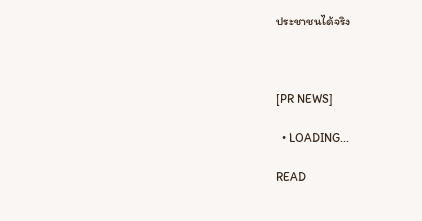ประชาชนได้จริง



[PR NEWS]

  • LOADING...

READ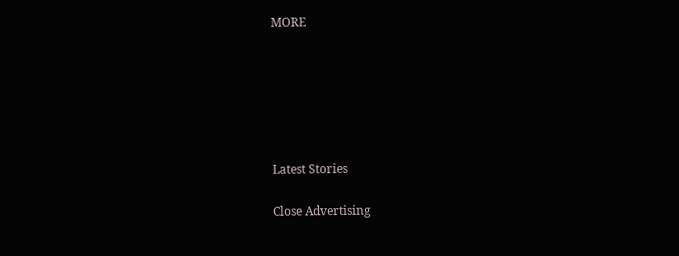MORE






Latest Stories

Close Advertising